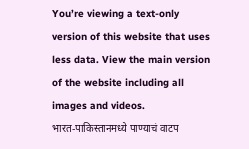You’re viewing a text-only version of this website that uses less data. View the main version of the website including all images and videos.
भारत-पाकिस्तानमध्ये पाण्याचं वाटप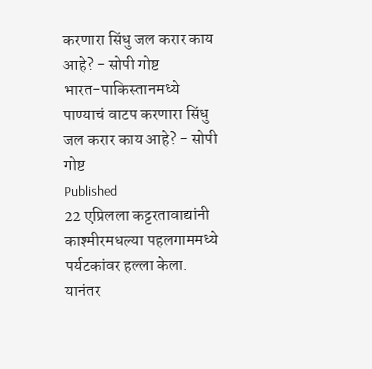करणारा सिंधु जल करार काय आहे? - सोपी गोष्ट
भारत-पाकिस्तानमध्ये पाण्याचं वाटप करणारा सिंधु जल करार काय आहे? - सोपी गोष्ट
Published
22 एप्रिलला कट्टरतावाद्यांनी काश्मीरमधल्या पहलगाममध्ये पर्यटकांवर हल्ला केला. यानंतर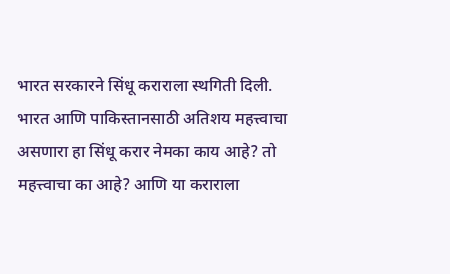भारत सरकारने सिंधू कराराला स्थगिती दिली.
भारत आणि पाकिस्तानसाठी अतिशय महत्त्वाचा असणारा हा सिंधू करार नेमका काय आहे? तो महत्त्वाचा का आहे? आणि या कराराला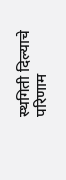स्थगिती दिल्याचे परिणाम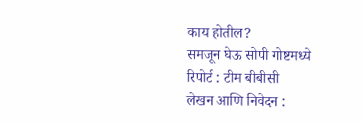काय होतील?
समजून घेऊ सोपी गोष्टमध्ये
रिपोर्ट : टीम बीबीसी
लेखन आणि निवेदन :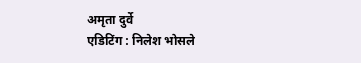अमृता दुर्वे
एडिटिंग : निलेश भोसले